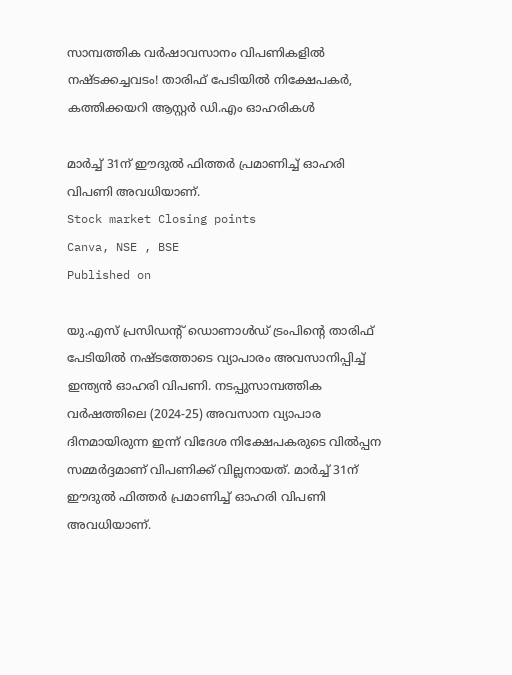സാമ്പത്തിക വര്‍ഷാവസാനം വിപണികളില്‍ നഷ്ടക്കച്ചവടം! താരിഫ് പേടിയില്‍ നിക്ഷേപകര്‍, കത്തിക്കയറി ആസ്റ്റര്‍ ഡി.എം ഓഹരികള്‍

മാര്‍ച്ച് 31ന് ഈദുല്‍ ഫിത്തര്‍ പ്രമാണിച്ച് ഓഹരി വിപണി അവധിയാണ്.
Stock market Closing points
Canva, NSE , BSE
Published on

യു.എസ് പ്രസിഡന്റ് ഡൊണാള്‍ഡ് ട്രംപിന്റെ താരിഫ് പേടിയില്‍ നഷ്ടത്തോടെ വ്യാപാരം അവസാനിപ്പിച്ച് ഇന്ത്യന്‍ ഓഹരി വിപണി. നടപ്പുസാമ്പത്തിക വര്‍ഷത്തിലെ (2024-25) അവസാന വ്യാപാര ദിനമായിരുന്ന ഇന്ന് വിദേശ നിക്ഷേപകരുടെ വില്‍പ്പന സമ്മര്‍ദ്ദമാണ് വിപണിക്ക് വില്ലനായത്. മാര്‍ച്ച് 31ന് ഈദുല്‍ ഫിത്തര്‍ പ്രമാണിച്ച് ഓഹരി വിപണി അവധിയാണ്.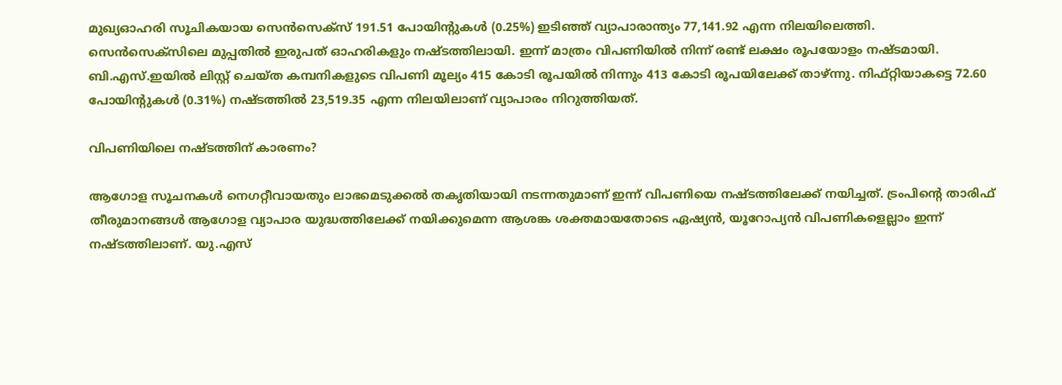മുഖ്യഓഹരി സൂചികയായ സെന്‍സെക്‌സ് 191.51 പോയിന്റുകള്‍ (0.25%) ഇടിഞ്ഞ് വ്യാപാരാന്ത്യം 77,141.92 എന്ന നിലയിലെത്തി. സെന്‍സെക്‌സിലെ മുപ്പതില്‍ ഇരുപത് ഓഹരികളും നഷ്ടത്തിലായി. ഇന്ന് മാത്രം വിപണിയില്‍ നിന്ന് രണ്ട് ലക്ഷം രൂപയോളം നഷ്ടമായി. ബി.എസ്.ഇയില്‍ ലിസ്റ്റ് ചെയ്ത കമ്പനികളുടെ വിപണി മൂല്യം 415 കോടി രൂപയില്‍ നിന്നും 413 കോടി രൂപയിലേക്ക് താഴ്ന്നു. നിഫ്റ്റിയാകട്ടെ 72.60 പോയിന്റുകള്‍ (0.31%) നഷ്ടത്തില്‍ 23,519.35 എന്ന നിലയിലാണ് വ്യാപാരം നിറുത്തിയത്.

വിപണിയിലെ നഷ്ടത്തിന് കാരണം?

ആഗോള സൂചനകള്‍ നെഗറ്റീവായതും ലാഭമെടുക്കല്‍ തകൃതിയായി നടന്നതുമാണ് ഇന്ന് വിപണിയെ നഷ്ടത്തിലേക്ക് നയിച്ചത്. ട്രംപിന്റെ താരിഫ് തീരുമാനങ്ങള്‍ ആഗോള വ്യാപാര യുദ്ധത്തിലേക്ക് നയിക്കുമെന്ന ആശങ്ക ശക്തമായതോടെ ഏഷ്യന്‍, യൂറോപ്യന്‍ വിപണികളെല്ലാം ഇന്ന് നഷ്ടത്തിലാണ്. യു.എസ്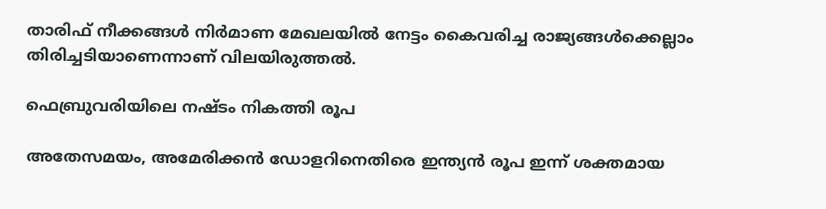താരിഫ് നീക്കങ്ങള്‍ നിര്‍മാണ മേഖലയില്‍ നേട്ടം കൈവരിച്ച രാജ്യങ്ങള്‍ക്കെല്ലാം തിരിച്ചടിയാണെന്നാണ് വിലയിരുത്തല്‍.

ഫെബ്രുവരിയിലെ നഷ്ടം നികത്തി രൂപ

അതേസമയം, അമേരിക്കന്‍ ഡോളറിനെതിരെ ഇന്ത്യന്‍ രൂപ ഇന്ന് ശക്തമായ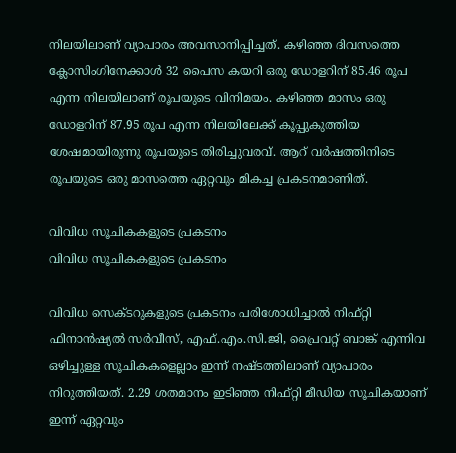നിലയിലാണ് വ്യാപാരം അവസാനിപ്പിച്ചത്. കഴിഞ്ഞ ദിവസത്തെ ക്ലോസിംഗിനേക്കാള്‍ 32 പൈസ കയറി ഒരു ഡോളറിന് 85.46 രൂപ എന്ന നിലയിലാണ് രൂപയുടെ വിനിമയം. കഴിഞ്ഞ മാസം ഒരു ഡോളറിന് 87.95 രൂപ എന്ന നിലയിലേക്ക് കൂപ്പുകുത്തിയ ശേഷമായിരുന്നു രൂപയുടെ തിരിച്ചുവരവ്. ആറ് വര്‍ഷത്തിനിടെ രൂപയുടെ ഒരു മാസത്തെ ഏറ്റവും മികച്ച പ്രകടനമാണിത്.

വിവിധ സൂചികകളുടെ പ്രകടനം
വിവിധ സൂചികകളുടെ പ്രകടനം

വിവിധ സെക്ടറുകളുടെ പ്രകടനം പരിശോധിച്ചാല്‍ നിഫ്റ്റി ഫിനാന്‍ഷ്യല്‍ സര്‍വീസ്, എഫ്.എം.സി.ജി, പ്രൈവറ്റ് ബാങ്ക് എന്നിവ ഒഴിച്ചുള്ള സൂചികകളെല്ലാം ഇന്ന് നഷ്ടത്തിലാണ് വ്യാപാരം നിറുത്തിയത്. 2.29 ശതമാനം ഇടിഞ്ഞ നിഫ്റ്റി മീഡിയ സൂചികയാണ് ഇന്ന് ഏറ്റവും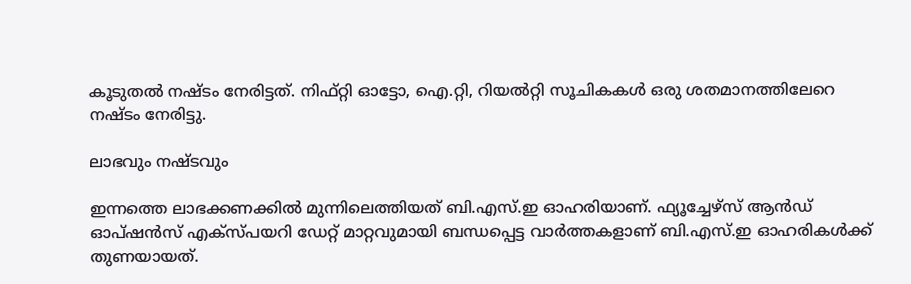കൂടുതല്‍ നഷ്ടം നേരിട്ടത്. നിഫ്റ്റി ഓട്ടോ, ഐ.റ്റി, റിയല്‍റ്റി സൂചികകള്‍ ഒരു ശതമാനത്തിലേറെ നഷ്ടം നേരിട്ടു.

ലാഭവും നഷ്ടവും

ഇന്നത്തെ ലാഭക്കണക്കില്‍ മുന്നിലെത്തിയത് ബി.എസ്.ഇ ഓഹരിയാണ്. ഫ്യൂച്ചേഴ്‌സ് ആന്‍ഡ് ഓപ്ഷന്‍സ് എക്‌സ്പയറി ഡേറ്റ് മാറ്റവുമായി ബന്ധപ്പെട്ട വാര്‍ത്തകളാണ് ബി.എസ്.ഇ ഓഹരികള്‍ക്ക് തുണയായത്.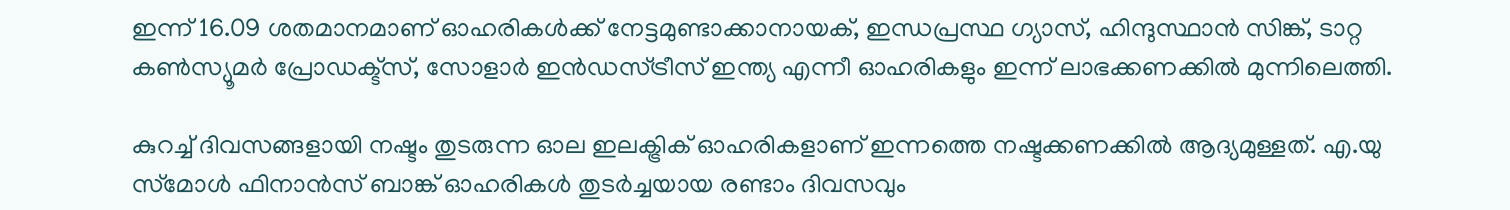ഇന്ന് 16.09 ശതമാനമാണ് ഓഹരികള്‍ക്ക് നേട്ടമുണ്ടാക്കാനായക്, ഇന്ധപ്രസ്ഥ ഗ്യാസ്, ഹിന്ദുസ്ഥാന്‍ സിങ്ക്, ടാറ്റ കണ്‍സ്യൂമര്‍ പ്രോഡക്ട്‌സ്, സോളാര്‍ ഇന്‍ഡസ്ട്രീസ് ഇന്ത്യ എന്നീ ഓഹരികളും ഇന്ന് ലാഭക്കണക്കില്‍ മുന്നിലെത്തി.

കുറച്ച് ദിവസങ്ങളായി നഷ്ടം തുടരുന്ന ഓല ഇലക്ട്രിക് ഓഹരികളാണ് ഇന്നത്തെ നഷ്ടക്കണക്കില്‍ ആദ്യമുള്ളത്. എ.യു സ്‌മോള്‍ ഫിനാന്‍സ് ബാങ്ക് ഓഹരികള്‍ തുടര്‍ച്ചയായ രണ്ടാം ദിവസവും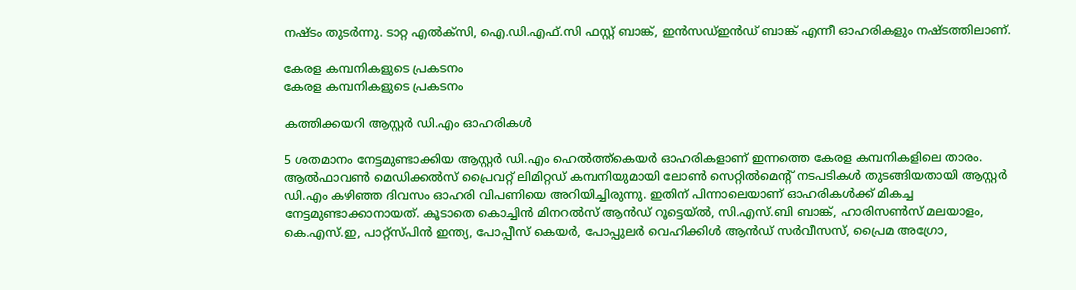നഷ്ടം തുടര്‍ന്നു. ടാറ്റ എല്‍ക്‌സി, ഐ.ഡി.എഫ്.സി ഫസ്റ്റ് ബാങ്ക്, ഇന്‍സഡ്ഇന്‍ഡ് ബാങ്ക് എന്നീ ഓഹരികളും നഷ്ടത്തിലാണ്.

കേരള കമ്പനികളുടെ പ്രകടനം
കേരള കമ്പനികളുടെ പ്രകടനം

കത്തിക്കയറി ആസ്റ്റര്‍ ഡി.എം ഓഹരികള്‍

5 ശതമാനം നേട്ടമുണ്ടാക്കിയ ആസ്റ്റര്‍ ഡി.എം ഹെല്‍ത്ത്‌കെയര്‍ ഓഹരികളാണ് ഇന്നത്തെ കേരള കമ്പനികളിലെ താരം. ആല്‍ഫാവണ്‍ മെഡിക്കല്‍സ് പ്രൈവറ്റ് ലിമിറ്റഡ് കമ്പനിയുമായി ലോണ്‍ സെറ്റില്‍മെന്റ് നടപടികള്‍ തുടങ്ങിയതായി ആസ്റ്റര്‍ ഡി.എം കഴിഞ്ഞ ദിവസം ഓഹരി വിപണിയെ അറിയിച്ചിരുന്നു. ഇതിന് പിന്നാലെയാണ് ഓഹരികള്‍ക്ക് മികച്ച നേട്ടമുണ്ടാക്കാനായത്. കൂടാതെ കൊച്ചിന്‍ മിനറല്‍സ് ആന്‍ഡ് റൂട്ടെയ്ല്‍, സി.എസ്.ബി ബാങ്ക്, ഹാരിസണ്‍സ് മലയാളം, കെ.എസ്.ഇ, പാറ്റ്‌സ്പിന്‍ ഇന്ത്യ, പോപ്പീസ് കെയര്‍, പോപ്പുലര്‍ വെഹിക്കിള്‍ ആന്‍ഡ് സര്‍വീസസ്, പ്രൈമ അഗ്രോ,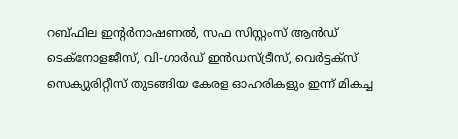റബ്ഫില ഇന്റര്‍നാഷണല്‍, സഫ സിസ്റ്റംസ് ആന്‍ഡ് ടെക്‌നോളജീസ്, വി-ഗാര്‍ഡ് ഇന്‍ഡസ്ട്രീസ്, വെര്‍ട്ടക്‌സ് സെക്യുരിറ്റീസ് തുടങ്ങിയ കേരള ഓഹരികളും ഇന്ന് മികച്ച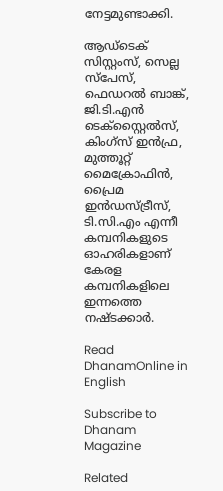നേട്ടമുണ്ടാക്കി.

ആഡ്‌ടെക് സിസ്റ്റംസ്, സെല്ല സ്‌പേസ്, ഫെഡറല്‍ ബാങ്ക്, ജി.ടി.എന്‍ ടെക്‌സ്റ്റൈല്‍സ്, കിംഗ്‌സ് ഇന്‍ഫ്ര, മുത്തൂറ്റ് മൈക്രോഫിന്‍, പ്രൈമ ഇന്‍ഡസ്ട്രീസ്, ടി.സി.എം എന്നീ കമ്പനികളുടെ ഓഹരികളാണ് കേരള കമ്പനികളിലെ ഇന്നത്തെ നഷ്ടക്കാര്‍.

Read DhanamOnline in English

Subscribe to Dhanam Magazine

Related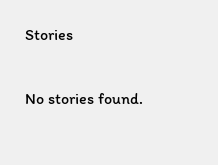Stories

No stories found.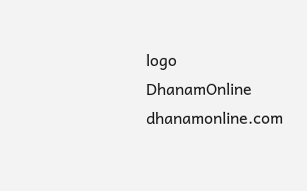logo
DhanamOnline
dhanamonline.com